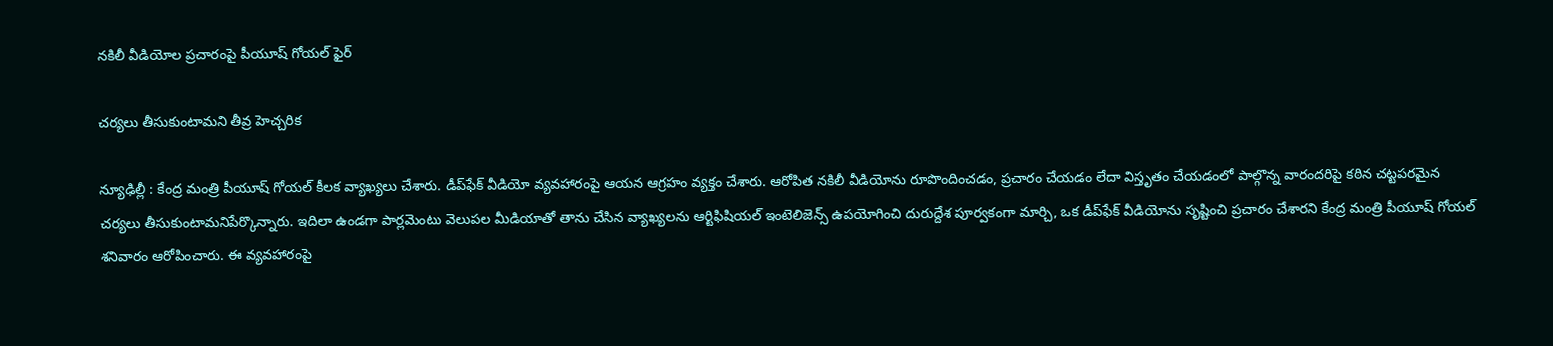న‌కిలీ వీడియోల ప్ర‌చారంపై పీయూష్ గోయ‌ల్ ఫైర్

చ‌ర్య‌లు తీసుకుంటామ‌ని తీవ్ర హెచ్చ‌రిక

న్యూఢిల్లీ : కేంద్ర మంత్రి పీయూష్ గోయ‌ల్ కీల‌క వ్యాఖ్య‌లు చేశారు. డీప్‌ఫేక్ వీడియో వ్యవహారంపై ఆయ‌న ఆగ్ర‌హం వ్య‌క్తం చేశారు. ఆరోపిత నకిలీ వీడియోను రూపొందించడం, ప్రచారం చేయడం లేదా విస్తృతం చేయడంలో పాల్గొన్న వారందరిపై కఠిన చట్టపరమైన చర్యలు తీసుకుంటామనిపేర్కొన్నారు. ఇదిలా ఉండ‌గా పార్లమెంటు వెలుపల మీడియాతో తాను చేసిన వ్యాఖ్యలను ఆర్టిఫిషియల్ ఇంటెలిజెన్స్ ఉపయోగించి దురుద్దేశ పూర్వకంగా మార్చి, ఒక డీప్‌ఫేక్ వీడియోను సృష్టించి ప్రచారం చేశారని కేంద్ర మంత్రి పీయూష్ గోయల్ శనివారం ఆరోపించారు. ఈ వ్యవహారంపై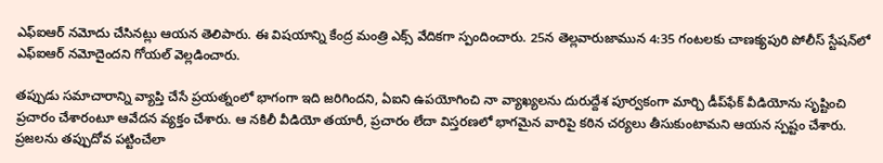ఎఫ్‌ఐఆర్ నమోదు చేసినట్లు ఆయన తెలిపారు. ఈ విష‌యాన్ని కేంద్ర మంత్రి ఎక్స్ వేదికగా స్పందించారు. 25న తెల్లవారుజామున 4:35 గంటలకు చాణక్యపురి పోలీస్ స్టేషన్‌లో ఎఫ్‌ఐఆర్ నమోదైందని గోయల్ వెల్లడించారు.

తప్పుడు సమాచారాన్ని వ్యాప్తి చేసే ప్రయత్నంలో భాగంగా ఇది జ‌రిగింద‌ని, ఏఐని ఉపయోగించి నా వ్యాఖ్యలను దురుద్దేశ పూర్వకంగా మార్చి డీప్‌ఫేక్ వీడియోను సృష్టించి ప్రచారం చేశారంటూ ఆవేద‌న వ్య‌క్తం చేశారు. ఆ నకిలీ వీడియో తయారీ, ప్రచారం లేదా విస్తరణలో భాగమైన వారిపై కఠిన చర్యలు తీసుకుంటామని ఆయన స్పష్టం చేశారు. ప్రజలను తప్పుదోవ పట్టించేలా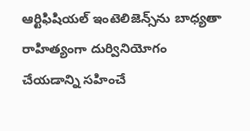ఆర్టిఫిషియల్ ఇంటెలిజెన్స్‌ను బాధ్యతా రాహిత్యంగా దుర్వినియోగం చేయడాన్ని సహించే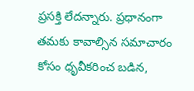ప్ర‌స‌క్తి లేద‌న్నారు. ప్ర‌ధానంగా త‌మ‌కు కావాల్సిన సమాచారం కోసం ధృవీకరించ బడిన,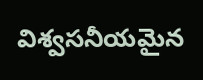విశ్వసనీయమైన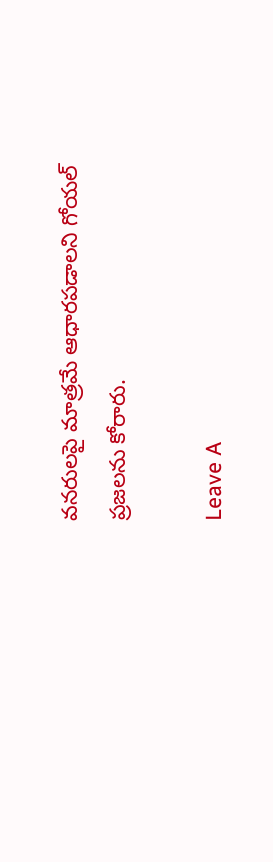వనరులపై మాత్రమే ఆధారపడాలని గోయల్ ప్రజలను కోరారు.

Leave A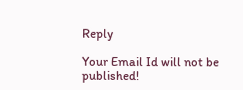Reply

Your Email Id will not be published!